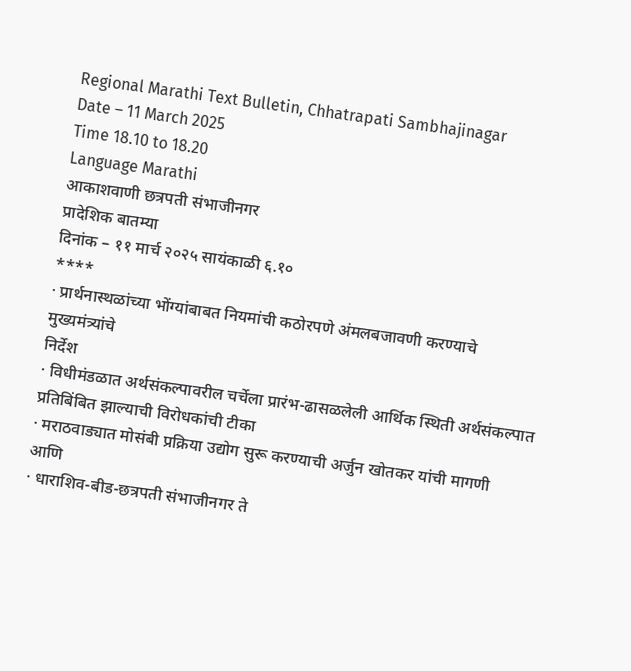Regional Marathi Text Bulletin, Chhatrapati Sambhajinagar
Date – 11 March 2025
Time 18.10 to 18.20
Language Marathi
आकाशवाणी छत्रपती संभाजीनगर
प्रादेशिक बातम्या
दिनांक – ११ मार्च २०२५ सायंकाळी ६.१०
****
· प्रार्थनास्थळांच्या भोंग्यांबाबत नियमांची कठोरपणे अंमलबजावणी करण्याचे मुख्यमंत्र्यांचे
निर्देश
· विधीमंडळात अर्थसंकल्पावरील चर्चेला प्रारंभ-ढासळलेली आर्थिक स्थिती अर्थसंकल्पात
प्रतिबिंबित झाल्याची विरोधकांची टीका
· मराठवाड्यात मोसंबी प्रक्रिया उद्योग सुरू करण्याची अर्जुन खोतकर यांची मागणी
आणि
· धाराशिव-बीड-छत्रपती संभाजीनगर ते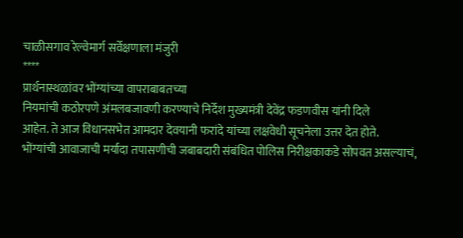चाळीसगाव रेल्वेमार्ग सर्वेक्षणाला मंजुरी
****
प्रार्थनास्थळांवर भोंग्यांच्या वापराबाबतच्या
नियमांची कठोरपणे अंमलबजावणी करण्याचे निर्देश मुख्यमंत्री देवेंद्र फडणवीस यांनी दिले
आहेत. ते आज विधानसभेत आमदार देवयानी फरांदे यांच्या लक्षवेधी सूचनेला उत्तर देत होते.
भोंग्यांची आवाजाची मर्यादा तपासणीची जबाबदारी संबंधित पोलिस निरीक्षकाकडे सोपवत असल्याचं,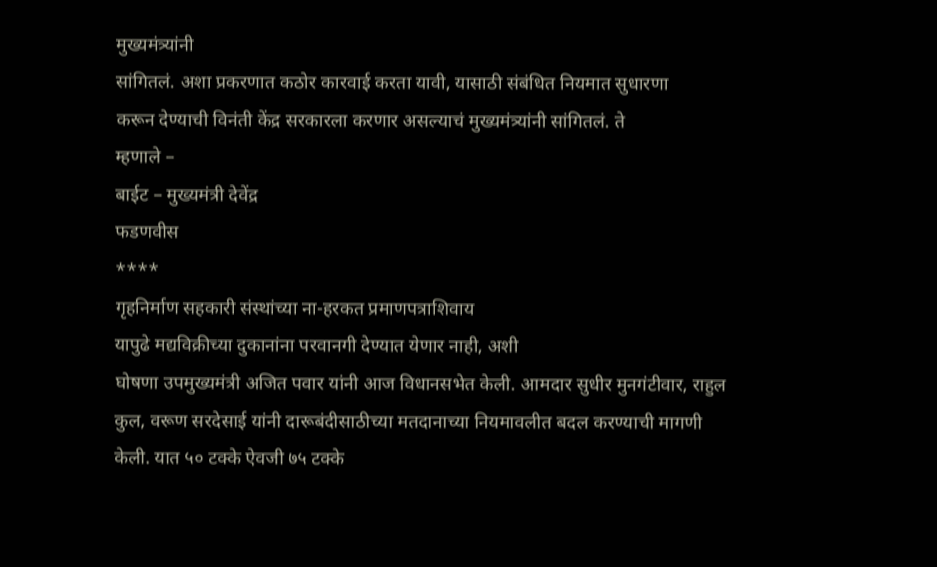मुख्यमंत्र्यांनी
सांगितलं. अशा प्रकरणात कठोर कारवाई करता यावी, यासाठी संबंधित नियमात सुधारणा
करून देण्याची विनंती केंद्र सरकारला करणार असल्याचं मुख्यमंत्र्यांनी सांगितलं. ते
म्हणाले –
बाईट – मुख्यमंत्री देवेंद्र
फडणवीस
****
गृहनिर्माण सहकारी संस्थांच्या ना-हरकत प्रमाणपत्राशिवाय
यापुढे मद्यविक्रीच्या दुकानांना परवानगी देण्यात येणार नाही, अशी
घोषणा उपमुख्यमंत्री अजित पवार यांनी आज विधानसभेत केली. आमदार सुधीर मुनगंटीवार, राहुल
कुल, वरूण सरदेसाई यांनी दारूबंदीसाठीच्या मतदानाच्या नियमावलीत बदल करण्याची मागणी
केली. यात ५० टक्के ऐवजी ७५ टक्के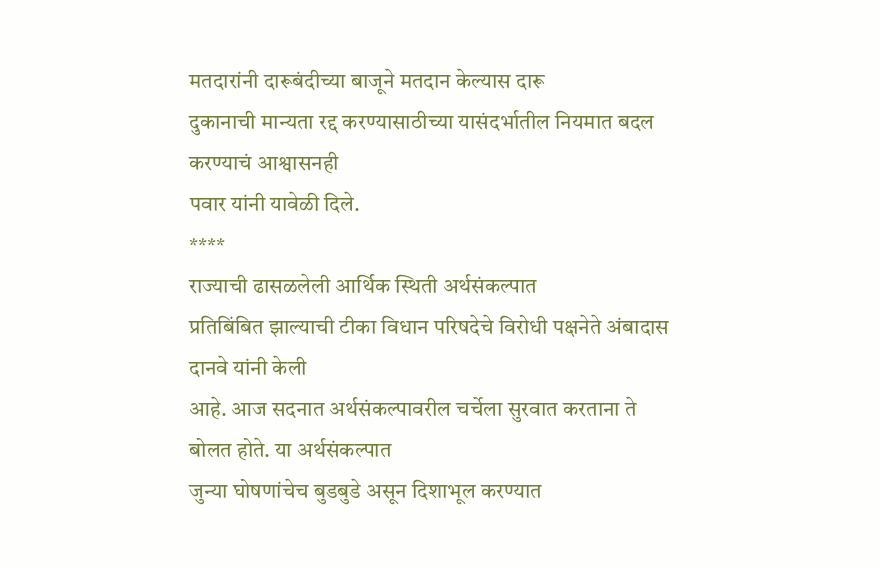मतदारांनी दारूबंदीच्या बाजूने मतदान केल्यास दारू
दुकानाची मान्यता रद्द करण्यासाठीच्या यासंदर्भातील नियमात बदल करण्याचं आश्वासनही
पवार यांनी यावेळी दिले.
****
राज्याची ढासळलेली आर्थिक स्थिती अर्थसंकल्पात
प्रतिबिंबित झाल्याची टीका विधान परिषदेचे विरोधी पक्षनेते अंबादास दानवे यांनी केली
आहे. आज सदनात अर्थसंकल्पावरील चर्चेला सुरवात करताना ते बोलत होते. या अर्थसंकल्पात
जुन्या घोषणांचेच बुडबुडे असून दिशाभूल करण्यात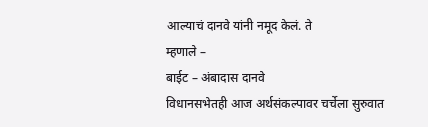आल्याचं दानवे यांनी नमूद केलं. ते
म्हणाले –
बाईट – अंबादास दानवे
विधानसभेतही आज अर्थसंकल्पावर चर्चेला सुरुवात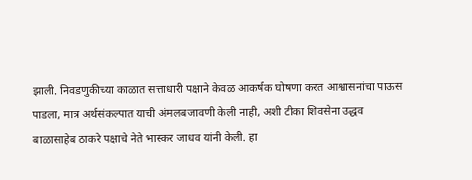झाली. निवडणुकीच्या काळात सत्ताधारी पक्षाने केवळ आकर्षक घोषणा करत आश्वासनांचा पाऊस
पाडला, मात्र अर्थसंकल्पात याची अंमलबजावणी केली नाही, अशी टीका शिवसेना उद्धव
बाळासाहेब ठाकरे पक्षाचे नेते भास्कर जाधव यांनी केली. हा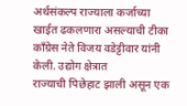अर्थसंकल्प राज्याला कर्जाच्या
खाईत ढकलणारा असल्याची टीका कॉंग्रेस नेते विजय वडेट्टीवार यांनी केली. उद्योग क्षेत्रात
राज्याची पिछेहाट झाली असून एक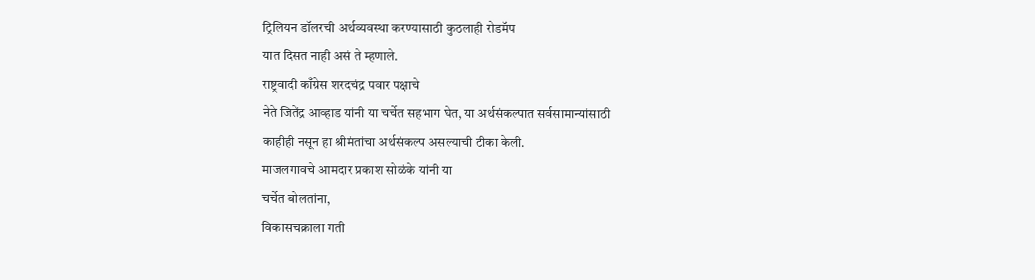ट्रिलियन डॉलरची अर्थव्यवस्था करण्यासाठी कुठलाही रोडमॅप
यात दिसत नाही असं ते म्हणाले.
राष्ट्रवादी काँग्रेस शरदचंद्र पवार पक्षाचे
नेते जितेंद्र आव्हाड यांनी या चर्चेत सहभाग घेत, या अर्थसंकल्पात सर्वसामान्यांसाठी
काहीही नसून हा श्रीमंतांचा अर्थसंकल्प असल्याची टीका केली.
माजलगावचे आमदार प्रकाश सोळंके यांनी या
चर्चेत बोलतांना,
विकासचक्राला गती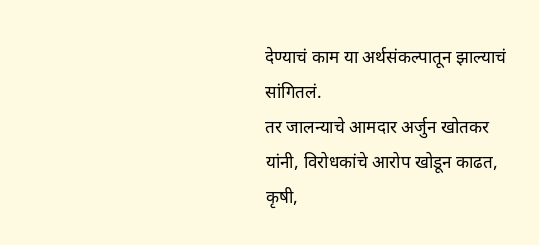देण्याचं काम या अर्थसंकल्पातून झाल्याचं सांगितलं.
तर जालन्याचे आमदार अर्जुन खोतकर यांनी, विरोधकांचे आरोप खोडून काढत, कृषी,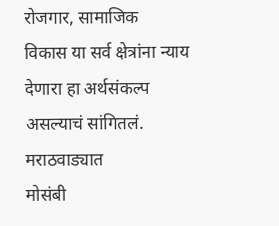रोजगार, सामाजिक
विकास या सर्व क्षेत्रांना न्याय देणारा हा अर्थसंकल्प असल्याचं सांगितलं. मराठवाड्यात
मोसंबी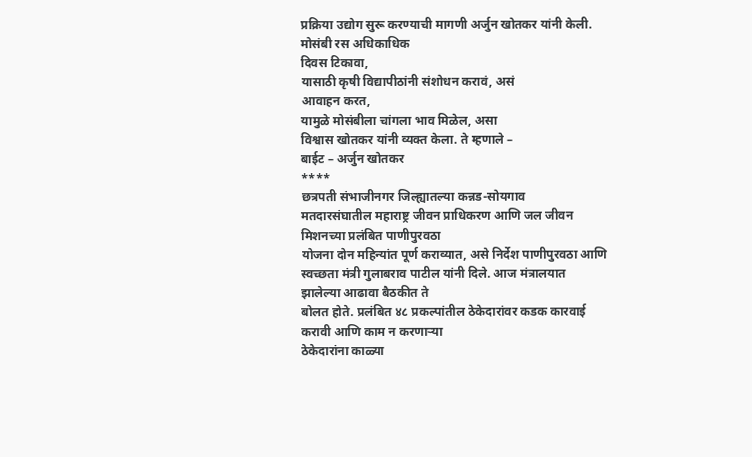प्रक्रिया उद्योग सुरू करण्याची मागणी अर्जुन खोतकर यांनी केली. मोसंबी रस अधिकाधिक
दिवस टिकावा,
यासाठी कृषी विद्यापीठांनी संशोधन करावं, असं
आवाहन करत,
यामुळे मोसंबीला चांगला भाव मिळेल, असा
विश्वास खोतकर यांनी व्यक्त केला. ते म्हणाले –
बाईट – अर्जुन खोतकर
****
छत्रपती संभाजीनगर जिल्ह्यातल्या कन्नड-सोयगाव
मतदारसंघातील महाराष्ट्र जीवन प्राधिकरण आणि जल जीवन मिशनच्या प्रलंबित पाणीपुरवठा
योजना दोन महिन्यांत पूर्ण कराव्यात, असे निर्देश पाणीपुरवठा आणि
स्वच्छता मंत्री गुलाबराव पाटील यांनी दिले. आज मंत्रालयात झालेल्या आढावा बैठकीत ते
बोलत होते. प्रलंबित ४८ प्रकल्पांतील ठेकेदारांवर कडक कारवाई करावी आणि काम न करणाऱ्या
ठेकेदारांना काळ्या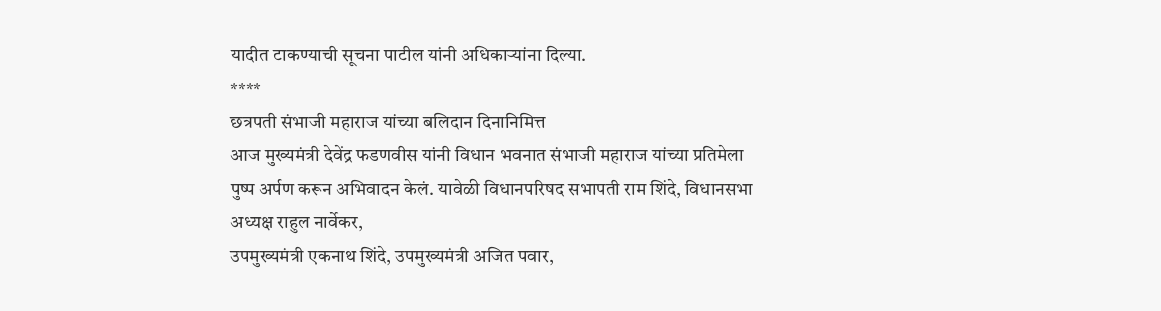यादीत टाकण्याची सूचना पाटील यांनी अधिकाऱ्यांना दिल्या.
****
छत्रपती संभाजी महाराज यांच्या बलिदान दिनानिमित्त
आज मुख्यमंत्री देवेंद्र फडणवीस यांनी विधान भवनात संभाजी महाराज यांच्या प्रतिमेला
पुष्प अर्पण करून अभिवादन केलं. यावेळी विधानपरिषद सभापती राम शिंदे, विधानसभा
अध्यक्ष राहुल नार्वेकर,
उपमुख्यमंत्री एकनाथ शिंदे, उपमुख्यमंत्री अजित पवार,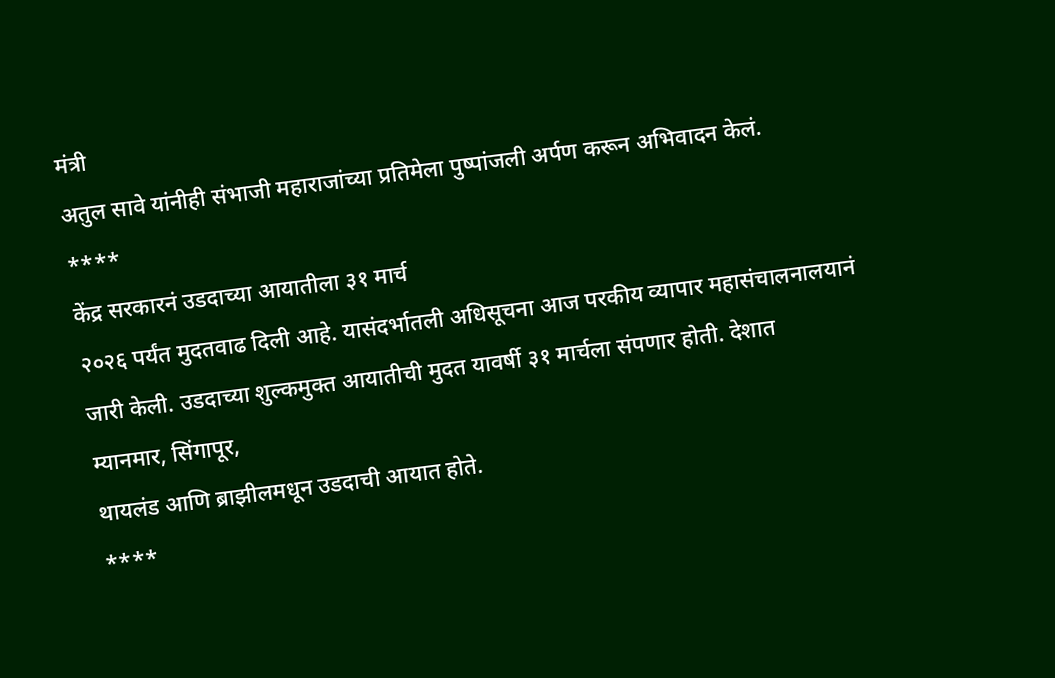मंत्री
अतुल सावे यांनीही संभाजी महाराजांच्या प्रतिमेला पुष्पांजली अर्पण करून अभिवादन केलं.
****
केंद्र सरकारनं उडदाच्या आयातीला ३१ मार्च
२०२६ पर्यंत मुदतवाढ दिली आहे. यासंदर्भातली अधिसूचना आज परकीय व्यापार महासंचालनालयानं
जारी केली. उडदाच्या शुल्कमुक्त आयातीची मुदत यावर्षी ३१ मार्चला संपणार होती. देशात
म्यानमार, सिंगापूर,
थायलंड आणि ब्राझीलमधून उडदाची आयात होते.
****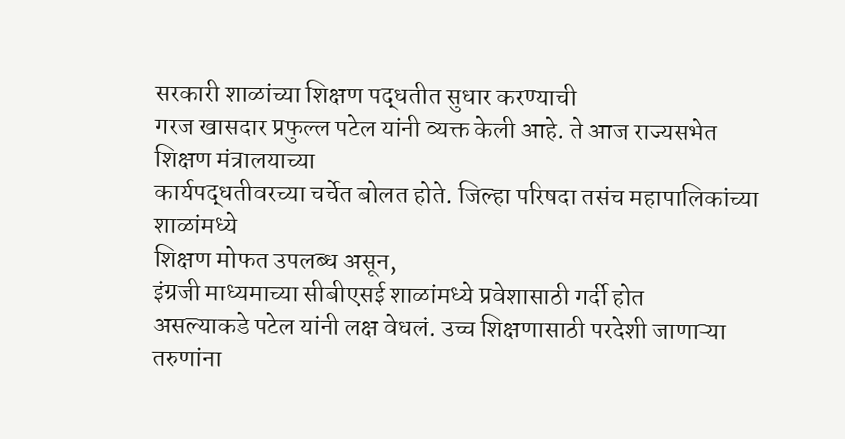सरकारी शाळांच्या शिक्षण पद्धतीत सुधार करण्याची
गरज खासदार प्रफुल्ल पटेल यांनी व्यक्त केली आहे. ते आज राज्यसभेत शिक्षण मंत्रालयाच्या
कार्यपद्धतीवरच्या चर्चेत बोलत होते. जिल्हा परिषदा तसंच महापालिकांच्या शाळांमध्ये
शिक्षण मोफत उपलब्ध असून,
इंग्रजी माध्यमाच्या सीबीएसई शाळांमध्ये प्रवेशासाठी गर्दी होत
असल्याकडे पटेल यांनी लक्ष वेधलं. उच्च शिक्षणासाठी परदेशी जाणाऱ्या तरुणांना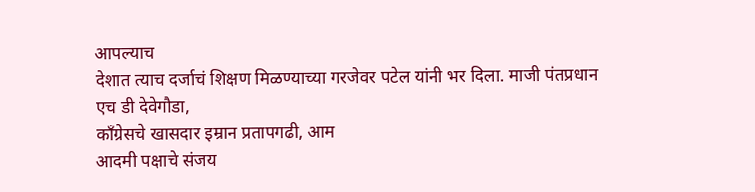आपल्याच
देशात त्याच दर्जाचं शिक्षण मिळण्याच्या गरजेवर पटेल यांनी भर दिला. माजी पंतप्रधान
एच डी देवेगौडा,
काँग्रेसचे खासदार इम्रान प्रतापगढी, आम
आदमी पक्षाचे संजय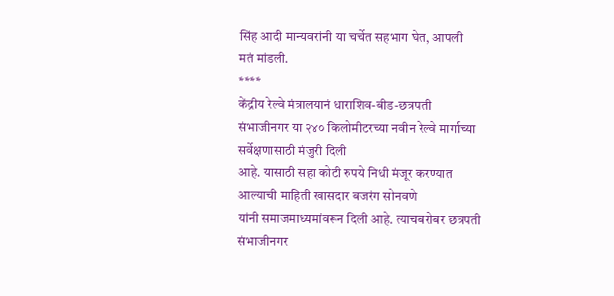सिंह आदी मान्यवरांनी या चर्चेत सहभाग घेत, आपली
मतं मांडली.
****
केंद्रीय रेल्वे मंत्रालयानं धाराशिव-बीड-छत्रपती
संभाजीनगर या २४० किलोमीटरच्या नवीन रेल्वे मार्गाच्या सर्वेक्षणासाठी मंजुरी दिली
आहे. यासाठी सहा कोटी रुपये निधी मंजूर करण्यात आल्याची माहिती खासदार बजरंग सोनवणे
यांनी समाजमाध्यमांवरून दिली आहे. त्याचबरोबर छत्रपती संभाजीनगर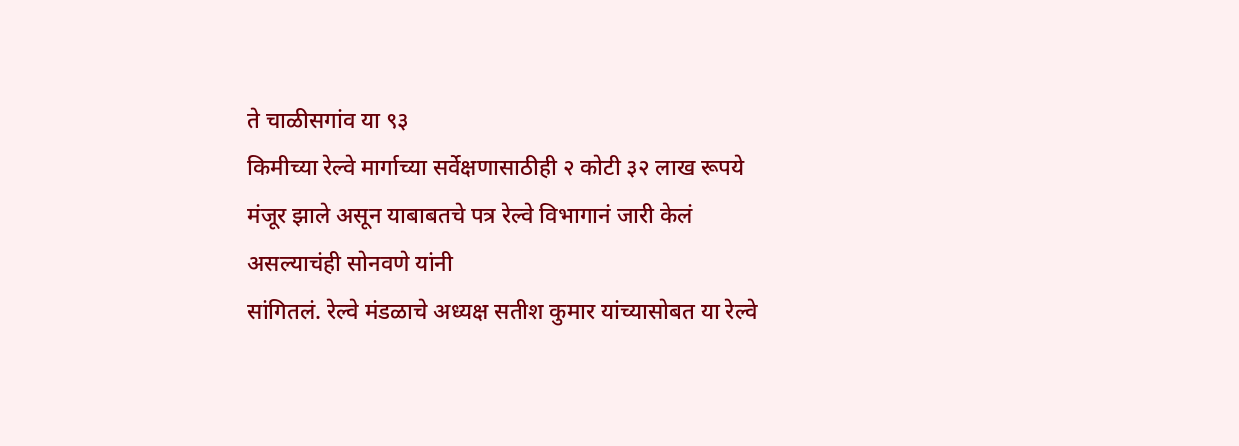ते चाळीसगांव या ९३
किमीच्या रेल्वे मार्गाच्या सर्वेक्षणासाठीही २ कोटी ३२ लाख रूपये मंजूर झाले असून याबाबतचे पत्र रेल्वे विभागानं जारी केलं असल्याचंही सोनवणे यांनी
सांगितलं. रेल्वे मंडळाचे अध्यक्ष सतीश कुमार यांच्यासोबत या रेल्वे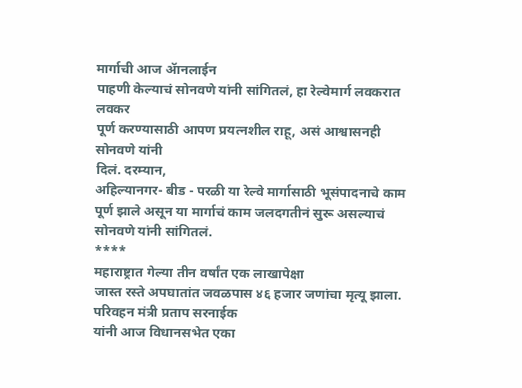मार्गाची आज ॲानलाईन
पाहणी केल्याचं सोनवणे यांनी सांगितलं, हा रेल्वेमार्ग लवकरात लवकर
पूर्ण करण्यासाठी आपण प्रयत्नशील राहू, असं आश्वासनही सोनवणे यांनी
दिलं. दरम्यान,
अहिल्यानगर- बीड - परळी या रेल्वे मार्गासाठी भूसंपादनाचे काम
पूर्ण झाले असून या मार्गाचं काम जलदगतीनं सुरू असल्याचं सोनवणे यांनी सांगितलं.
****
महाराष्ट्रात गेल्या तीन वर्षांत एक लाखापेक्षा
जास्त रस्ते अपघातांत जवळपास ४६ हजार जणांचा मृत्यू झाला. परिवहन मंत्री प्रताप सरनाईक
यांनी आज विधानसभेत एका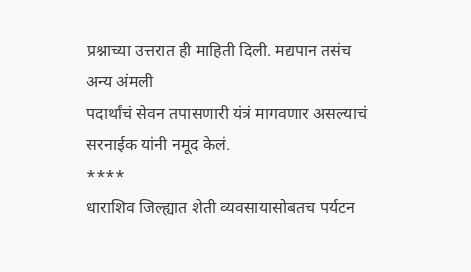प्रश्नाच्या उत्तरात ही माहिती दिली. मद्यपान तसंच अन्य अंमली
पदार्थांचं सेवन तपासणारी यंत्रं मागवणार असल्याचं सरनाईक यांनी नमूद केलं.
****
धाराशिव जिल्ह्यात शेती व्यवसायासोबतच पर्यटन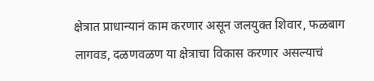क्षेत्रात प्राधान्यानं काम करणार असून जलयुक्त शिवार, फळबाग
लागवड, दळणवळण या क्षेत्राचा विकास करणार असल्याचं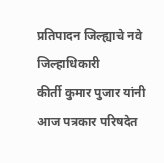प्रतिपादन जिल्ह्याचे नवे जिल्हाधिकारी
कीर्ती कुमार पुजार यांनी आज पत्रकार परिषदेत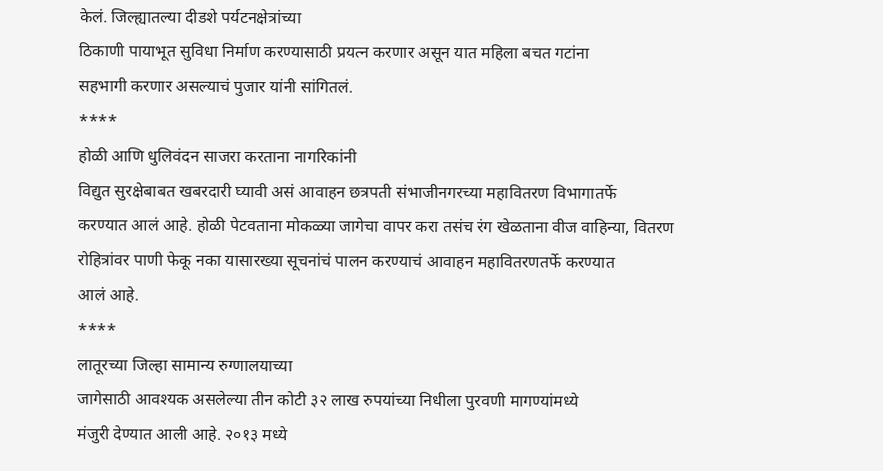केलं. जिल्ह्यातल्या दीडशे पर्यटनक्षेत्रांच्या
ठिकाणी पायाभूत सुविधा निर्माण करण्यासाठी प्रयत्न करणार असून यात महिला बचत गटांना
सहभागी करणार असल्याचं पुजार यांनी सांगितलं.
****
होळी आणि धुलिवंदन साजरा करताना नागरिकांनी
विद्युत सुरक्षेबाबत खबरदारी घ्यावी असं आवाहन छत्रपती संभाजीनगरच्या महावितरण विभागातर्फे
करण्यात आलं आहे. होळी पेटवताना मोकळ्या जागेचा वापर करा तसंच रंग खेळताना वीज वाहिन्या, वितरण
रोहित्रांवर पाणी फेकू नका यासारख्या सूचनांचं पालन करण्याचं आवाहन महावितरणतर्फे करण्यात
आलं आहे.
****
लातूरच्या जिल्हा सामान्य रुग्णालयाच्या
जागेसाठी आवश्यक असलेल्या तीन कोटी ३२ लाख रुपयांच्या निधीला पुरवणी मागण्यांमध्ये
मंजुरी देण्यात आली आहे. २०१३ मध्ये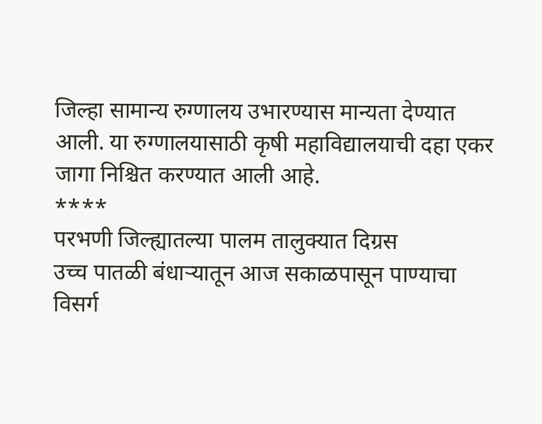जिल्हा सामान्य रुग्णालय उभारण्यास मान्यता देण्यात
आली. या रुग्णालयासाठी कृषी महाविद्यालयाची दहा एकर जागा निश्चित करण्यात आली आहे.
****
परभणी जिल्ह्यातल्या पालम तालुक्यात दिग्रस
उच्च पातळी बंधाऱ्यातून आज सकाळपासून पाण्याचा विसर्ग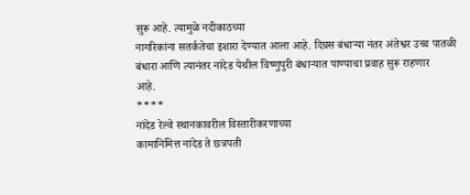सुरू आहे. त्यामुळे नदीकाठच्या
नागरिकांना सतर्कतेचा इशारा देण्यात आला आहे. दिग्रस बंधाऱ्या नंतर अंतेश्वर उच्च पातळी
बंधारा आणि त्यानंतर नांदेड येथील विष्णुपुरी बंधाऱ्यात पाण्याचा प्रवाह सुरू राहणार
आहे.
****
नांदेड रेल्वे स्थानकावरील विस्तारीकरणाच्या
कामानिमित्त नांदेड ते छत्रपती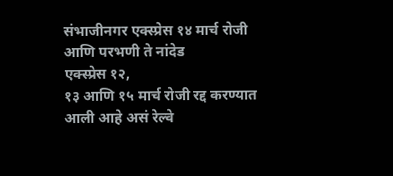संभाजीनगर एक्स्प्रेस १४ मार्च रोजी आणि परभणी ते नांदेड
एक्स्प्रेस १२,
१३ आणि १५ मार्च रोजी रद्द करण्यात आली आहे असं रेल्वे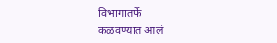विभागातर्फे
कळवण्यात आलं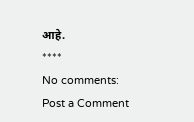आहे.
****
No comments:
Post a Comment